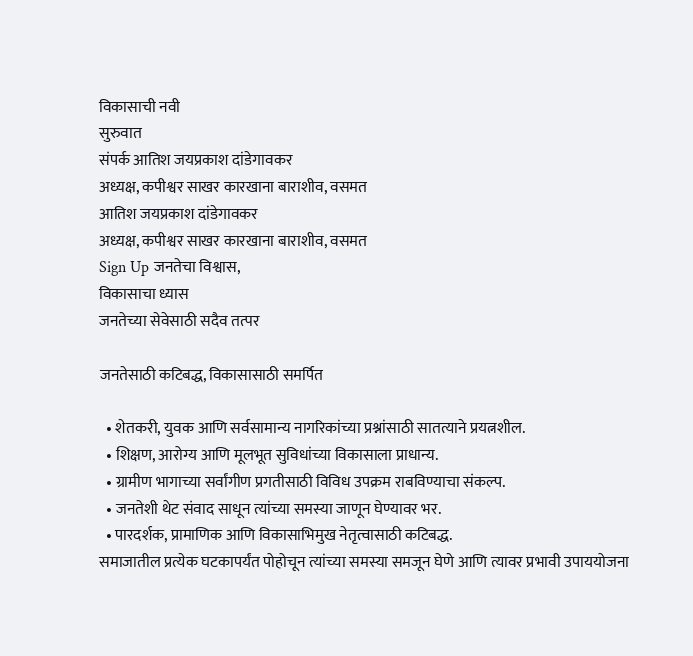विकासाची नवी
सुरुवात
संपर्क आतिश जयप्रकाश दांडेगावकर
अध्यक्ष, कपीश्वर साखर कारखाना बाराशीव, वसमत
आतिश जयप्रकाश दांडेगावकर
अध्यक्ष, कपीश्वर साखर कारखाना बाराशीव, वसमत
Sign Up जनतेचा विश्वास,
विकासाचा ध्यास
जनतेच्या सेवेसाठी सदैव तत्पर

जनतेसाठी कटिबद्ध, विकासासाठी समर्पित

  • शेतकरी, युवक आणि सर्वसामान्य नागरिकांच्या प्रश्नांसाठी सातत्याने प्रयत्नशील.
  • शिक्षण, आरोग्य आणि मूलभूत सुविधांच्या विकासाला प्राधान्य.
  • ग्रामीण भागाच्या सर्वांगीण प्रगतीसाठी विविध उपक्रम राबविण्याचा संकल्प.
  • जनतेशी थेट संवाद साधून त्यांच्या समस्या जाणून घेण्यावर भर.
  • पारदर्शक, प्रामाणिक आणि विकासाभिमुख नेतृत्वासाठी कटिबद्ध.
समाजातील प्रत्येक घटकापर्यंत पोहोचून त्यांच्या समस्या समजून घेणे आणि त्यावर प्रभावी उपाययोजना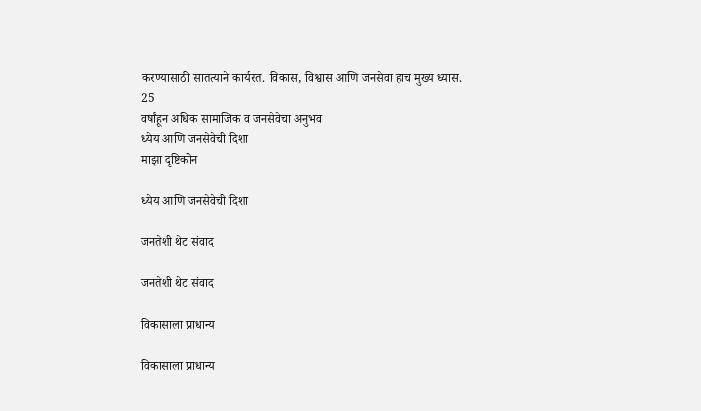करण्यासाठी सातत्याने कार्यरत. विकास, विश्वास आणि जनसेवा हाच मुख्य ध्यास.
25
वर्षांहून अधिक सामाजिक व जनसेवेचा अनुभव
ध्येय आणि जनसेवेची दिशा
माझा दृष्टिकोन

ध्येय आणि जनसेवेची दिशा

जनतेशी थेट संवाद

जनतेशी थेट संवाद

विकासाला प्राधान्य

विकासाला प्राधान्य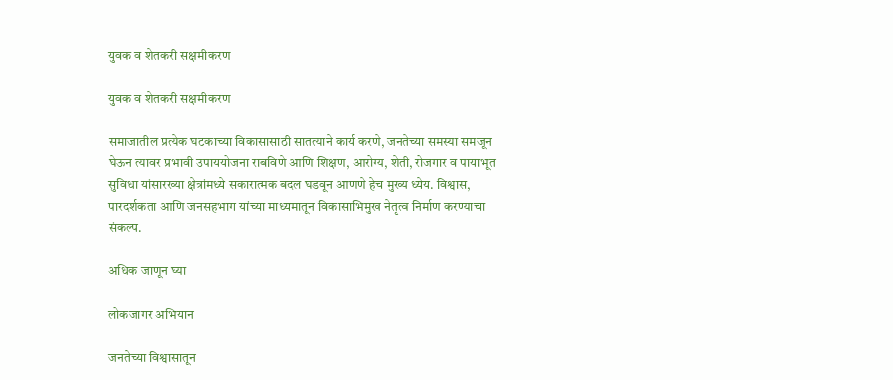युवक व शेतकरी सक्षमीकरण

युवक व शेतकरी सक्षमीकरण

समाजातील प्रत्येक घटकाच्या विकासासाठी सातत्याने कार्य करणे, जनतेच्या समस्या समजून घेऊन त्यावर प्रभावी उपाययोजना राबविणे आणि शिक्षण, आरोग्य, शेती, रोजगार व पायाभूत सुविधा यांसारख्या क्षेत्रांमध्ये सकारात्मक बदल घडवून आणणे हेच मुख्य ध्येय. विश्वास, पारदर्शकता आणि जनसहभाग यांच्या माध्यमातून विकासाभिमुख नेतृत्व निर्माण करण्याचा संकल्प.

अधिक जाणून घ्या

लोकजागर अभियान

जनतेच्या विश्वासातून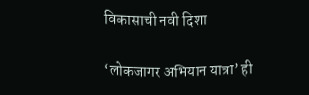विकासाची नवी दिशा

‘लोकजागर अभियान यात्रा’ ही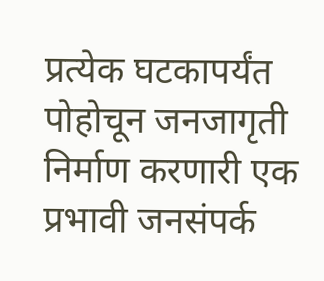प्रत्येक घटकापर्यंत पोहोचून जनजागृती निर्माण करणारी एक प्रभावी जनसंपर्क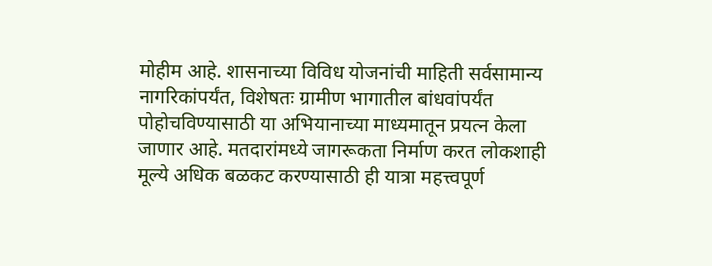मोहीम आहे. शासनाच्या विविध योजनांची माहिती सर्वसामान्य नागरिकांपर्यंत, विशेषतः ग्रामीण भागातील बांधवांपर्यंत पोहोचविण्यासाठी या अभियानाच्या माध्यमातून प्रयत्न केला जाणार आहे. मतदारांमध्ये जागरूकता निर्माण करत लोकशाही मूल्ये अधिक बळकट करण्यासाठी ही यात्रा महत्त्वपूर्ण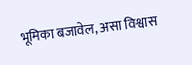भूमिका बजावेल, असा विश्वास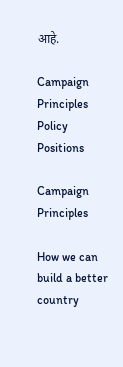आहे.

Campaign Principles
Policy Positions

Campaign Principles

How we can build a better country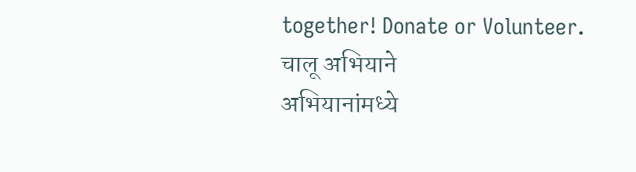together! Donate or Volunteer.
चालू अभियाने
अभियानांमध्ये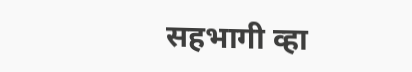सहभागी व्हा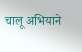चालू अभियाने